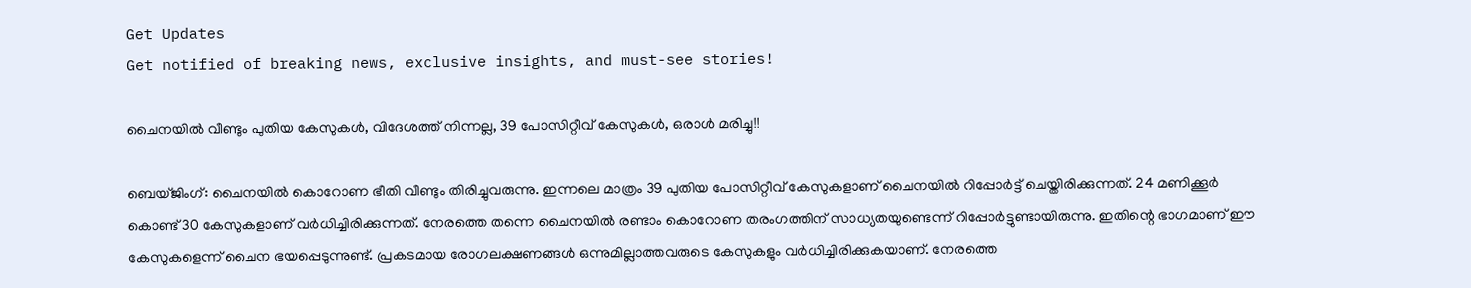Get Updates
Get notified of breaking news, exclusive insights, and must-see stories!

ചൈനയില്‍ വീണ്ടും പുതിയ കേസുകള്‍, വിദേശത്ത് നിന്നല്ല, 39 പോസിറ്റീവ് കേസുകള്‍, ഒരാള്‍ മരിച്ചു!!

ബെയ്ജിംഗ്: ചൈനയില്‍ കൊറോണ ഭീതി വീണ്ടും തിരിച്ചുവരുന്നു. ഇന്നലെ മാത്രം 39 പുതിയ പോസിറ്റീവ് കേസുകളാണ് ചൈനയില്‍ റിപ്പോര്‍ട്ട് ചെയ്തിരിക്കുന്നത്. 24 മണിക്കൂര്‍ കൊണ്ട് 30 കേസുകളാണ് വര്‍ധിച്ചിരിക്കുന്നത്. നേരത്തെ തന്നെ ചൈനയില്‍ രണ്ടാം കൊറോണ തരംഗത്തിന് സാധ്യതയുണ്ടെന്ന് റിപ്പോര്‍ട്ടുണ്ടായിരുന്നു. ഇതിന്റെ ഭാഗമാണ് ഈ കേസുകളെന്ന് ചൈന ഭയപ്പെടുന്നുണ്ട്. പ്രകടമായ രോഗലക്ഷണങ്ങള്‍ ഒന്നുമില്ലാത്തവരുടെ കേസുകളും വര്‍ധിച്ചിരിക്കുകയാണ്. നേരത്തെ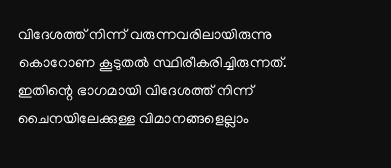വിദേശത്ത് നിന്ന് വരുന്നവരിലായിരുന്നു കൊറോണ കൂടുതല്‍ സ്ഥിരീകരിച്ചിരുന്നത്. ഇതിന്റെ ഭാഗമായി വിദേശത്ത് നിന്ന് ചൈനയിലേക്കുള്ള വിമാനങ്ങളെല്ലാം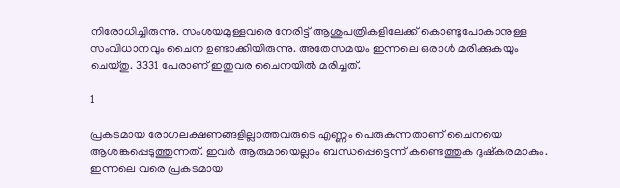നിരോധിച്ചിരുന്നു. സംശയമുള്ളവരെ നേരിട്ട് ആശുപത്രികളിലേക്ക് കൊണ്ടുപോകാനുള്ള സംവിധാനവും ചൈന ഉണ്ടാക്കിയിരുന്നു. അതേസമയം ഇന്നലെ ഒരാള്‍ മരിക്കുകയും ചെയ്തു. 3331 പേരാണ് ഇതുവര ചൈനയില്‍ മരിച്ചത്.

1

പ്രകടമായ രോഗലക്ഷണങ്ങളില്ലാത്തവരുടെ എണ്ണം പെരുകുന്നതാണ് ചൈനയെ ആശങ്കപ്പെടുത്തുന്നത്. ഇവര്‍ ആരുമായെല്ലാം ബന്ധപ്പെട്ടെന്ന് കണ്ടെത്തുക ദുഷ്‌കരമാകും. ഇന്നലെ വരെ പ്രകടമായ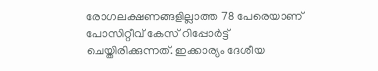രോഗലക്ഷണങ്ങളില്ലാത്ത 78 പേരെയാണ് പോസിറ്റീവ് കേസ് റിപ്പോര്‍ട്ട് ചെയ്തിരിക്കുന്നത്. ഇക്കാര്യം ദേശീയ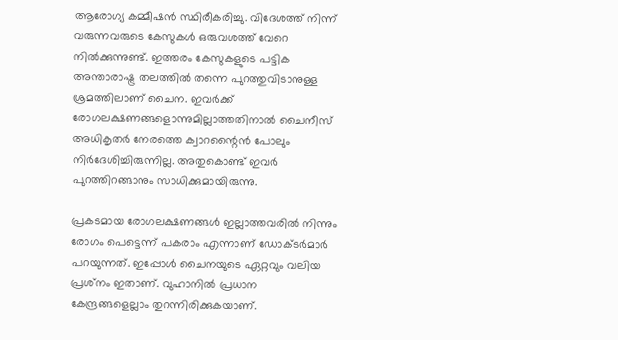ആരോഗ്യ കമ്മീഷന്‍ സ്ഥിരീകരിച്ചു. വിദേശത്ത് നിന്ന് വരുന്നവരുടെ കേസുകള്‍ ഒരുവശത്ത് വേറെ നില്‍ക്കുന്നുണ്ട്. ഇത്തരം കേസുകളുടെ പട്ടിക അന്താരാഷ്ട്ര തലത്തില്‍ തന്നെ പുറത്തുവിടാനുള്ള ശ്രമത്തിലാണ് ചൈന. ഇവര്‍ക്ക് രോഗലക്ഷണങ്ങളൊന്നുമില്ലാത്തതിനാല്‍ ചൈനീസ് അധികൃതര്‍ നേരത്തെ ക്വാറന്റൈന്‍ പോലും നിര്‍ദേശിച്ചിരുന്നില്ല. അതുകൊണ്ട് ഇവര്‍ പുറത്തിറങ്ങാനും സാധിക്കുമായിരുന്നു.

പ്രകടമായ രോഗലക്ഷണങ്ങള്‍ ഇല്ലാത്തവരില്‍ നിന്നും രോഗം പെട്ടെന്ന് പകരാം എന്നാണ് ഡോക്ടര്‍മാര്‍ പറയുന്നത്. ഇപ്പോള്‍ ചൈനയുടെ ഏറ്റവും വലിയ പ്രശ്‌നം ഇതാണ്. വുഹാനില്‍ പ്രധാന കേന്ദ്രങ്ങളെല്ലാം തുറന്നിരിക്കുകയാണ്.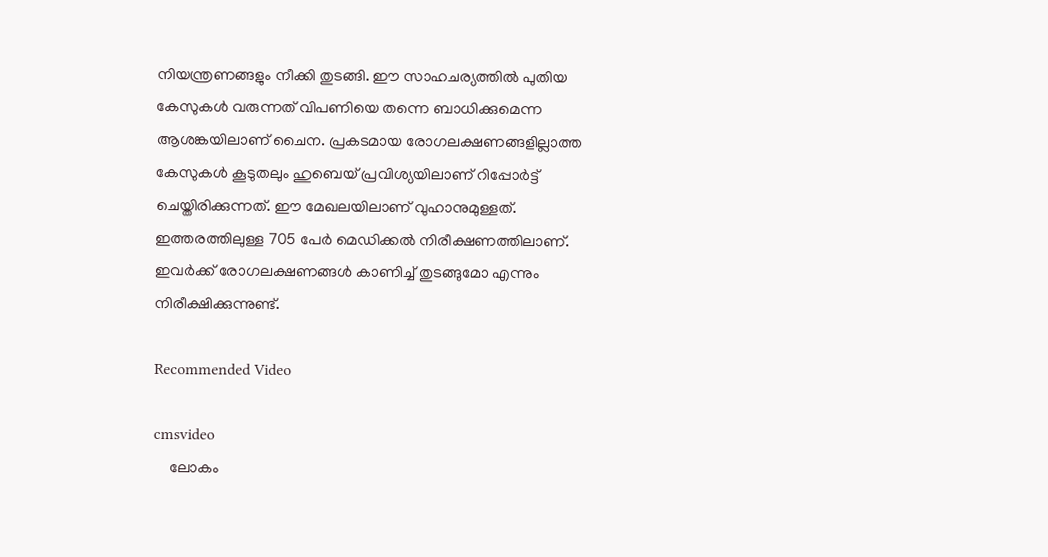നിയന്ത്രണങ്ങളും നീക്കി തുടങ്ങി. ഈ സാഹചര്യത്തില്‍ പുതിയ കേസുകള്‍ വരുന്നത് വിപണിയെ തന്നെ ബാധിക്കുമെന്ന ആശങ്കയിലാണ് ചൈന. പ്രകടമായ രോഗലക്ഷണങ്ങളില്ലാത്ത കേസുകള്‍ കൂടുതലും ഹുബെയ് പ്രവിശ്യയിലാണ് റിപ്പോര്‍ട്ട് ചെയ്തിരിക്കുന്നത്. ഈ മേഖലയിലാണ് വുഹാനുമുള്ളത്. ഇത്തരത്തിലുള്ള 705 പേര്‍ മെഡിക്കല്‍ നിരീക്ഷണത്തിലാണ്. ഇവര്‍ക്ക് രോഗലക്ഷണങ്ങള്‍ കാണിച്ച് തുടങ്ങുമോ എന്നും നിരീക്ഷിക്കുന്നുണ്ട്.

Recommended Video

cmsvideo
    ലോകം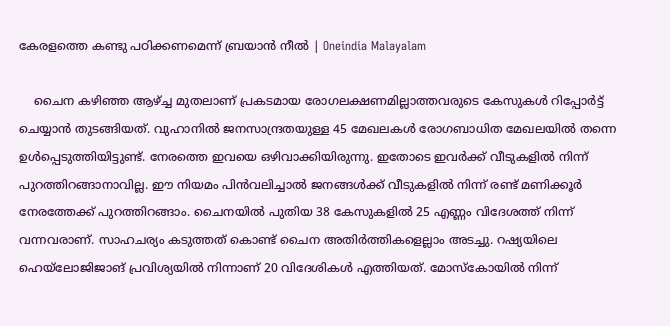കേരളത്തെ കണ്ടു പഠിക്കണമെന്ന് ബ്രയാന്‍ നീല്‍ | Oneindia Malayalam

    ചൈന കഴിഞ്ഞ ആഴ്ച്ച മുതലാണ് പ്രകടമായ രോഗലക്ഷണമില്ലാത്തവരുടെ കേസുകള്‍ റിപ്പോര്‍ട്ട് ചെയ്യാന്‍ തുടങ്ങിയത്. വുഹാനില്‍ ജനസാന്ദ്രതയുള്ള 45 മേഖലകള്‍ രോഗബാധിത മേഖലയില്‍ തന്നെ ഉള്‍പ്പെടുത്തിയിട്ടുണ്ട്. നേരത്തെ ഇവയെ ഒഴിവാക്കിയിരുന്നു. ഇതോടെ ഇവര്‍ക്ക് വീടുകളില്‍ നിന്ന് പുറത്തിറങ്ങാനാവില്ല. ഈ നിയമം പിന്‍വലിച്ചാല്‍ ജനങ്ങള്‍ക്ക് വീടുകളില്‍ നിന്ന് രണ്ട് മണിക്കൂര്‍ നേരത്തേക്ക് പുറത്തിറങ്ങാം. ചൈനയില്‍ പുതിയ 38 കേസുകളില്‍ 25 എണ്ണം വിദേശത്ത് നിന്ന് വന്നവരാണ്. സാഹചര്യം കടുത്തത് കൊണ്ട് ചൈന അതിര്‍ത്തികളെല്ലാം അടച്ചു. റഷ്യയിലെ ഹെയ്‌ലോജിജാങ് പ്രവിശ്യയില്‍ നിന്നാണ് 20 വിദേശികള്‍ എത്തിയത്. മോസ്‌കോയില്‍ നിന്ന്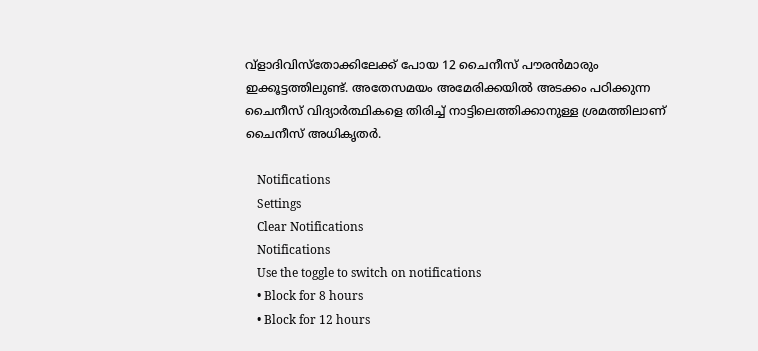വ്‌ളാദിവിസ്‌തോക്കിലേക്ക് പോയ 12 ചൈനീസ് പൗരന്‍മാരും ഇക്കൂട്ടത്തിലുണ്ട്. അതേസമയം അമേരിക്കയില്‍ അടക്കം പഠിക്കുന്ന ചൈനീസ് വിദ്യാര്‍ത്ഥികളെ തിരിച്ച് നാട്ടിലെത്തിക്കാനുള്ള ശ്രമത്തിലാണ് ചൈനീസ് അധികൃതര്‍.

    Notifications
    Settings
    Clear Notifications
    Notifications
    Use the toggle to switch on notifications
    • Block for 8 hours
    • Block for 12 hours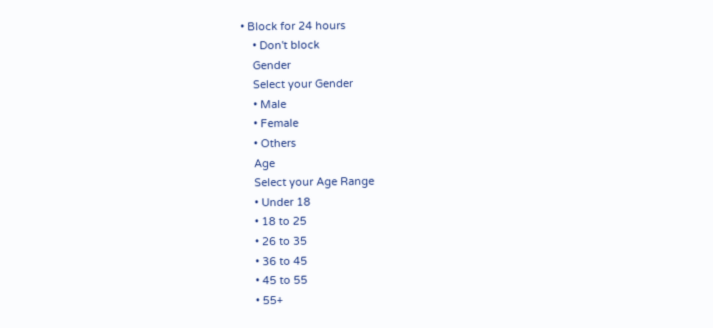• Block for 24 hours
    • Don't block
    Gender
    Select your Gender
    • Male
    • Female
    • Others
    Age
    Select your Age Range
    • Under 18
    • 18 to 25
    • 26 to 35
    • 36 to 45
    • 45 to 55
    • 55+